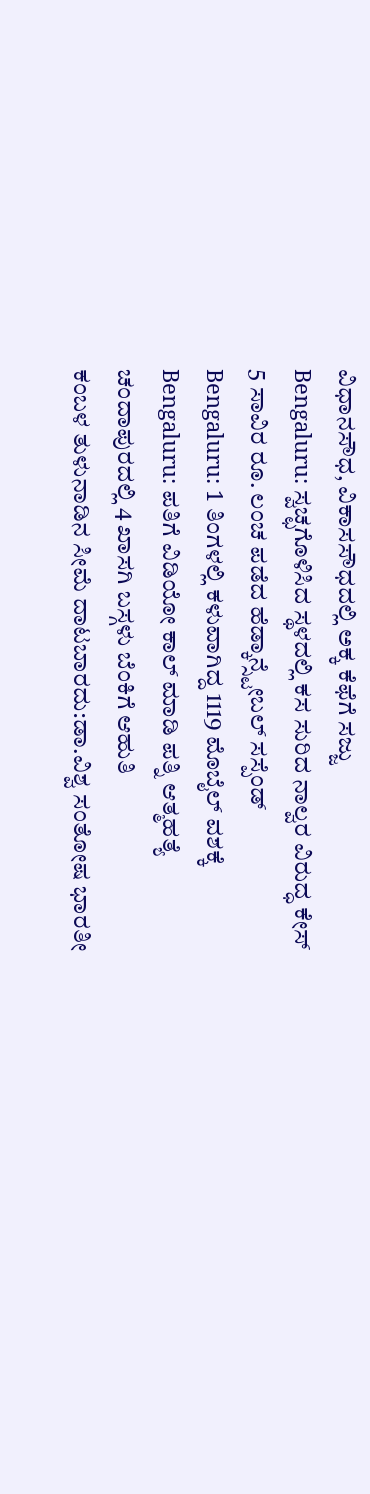ವಿಧಾನಸೌಧ, ವಿಕಾಸಸೌಧದಲ್ಲಿ ಅಕ್ಕ ಕೆಫೆಗೆ ಸಜ್ಜು
Bengaluru: ಸ್ವಚ್ಛಗೊಳಿಸಿದ ಸ್ಥಳದಲ್ಲಿ ಕಸ ಸುರಿದ ನಾಲ್ವರ ವಿರುದ್ಧ ಕೇಸ್
5 ಸಾವಿರ ರೂ. ಲಂಚ ಪಡೆದ ಹೆಡ್ಕಾನ್ಸ್ಟೇಬಲ್ ಸಸ್ಪೆಂಡ್
Bengaluru: 1 ತಿಂಗಳಲ್ಲಿ ಕಳುವಾಗಿದ್ದ 1119 ಮೊಬೈಲ್ ವಶಕ್ಕೆ
Bengaluru: ಪತಿಗೆ ವಿಡಿಯೋ ಕಾಲ್ ಮಾಡಿ ಪತ್ನಿ ಆತ್ಮಹತ್ಯೆ
ಚಂದಾಪುರದಲ್ಲಿ 4 ಖಾಸಗಿ ಬಸ್ಗಳು ಬೆಂಕಿಗೆ ಆಹುತಿ
ಕಂಬಳ ತುಳುನಾಡಿನ ಸೀಮೆ ದಾಟಬಾರದು:ಡಾ.ವಿಶ್ವ ಸಂತೋಷ ಭಾರತೀ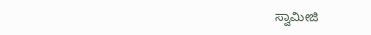ಸ್ವಾಮೀಜಿ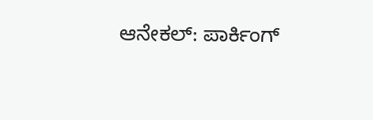ಆನೇಕಲ್: ಪಾರ್ಕಿಂಗ್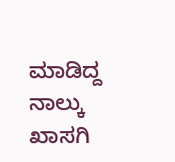ಮಾಡಿದ್ದ ನಾಲ್ಕು ಖಾಸಗಿ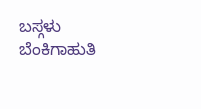ಬಸ್ಗಳು ಬೆಂಕಿಗಾಹುತಿ